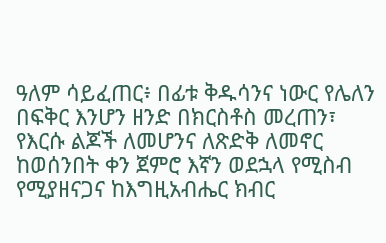ዓለም ሳይፈጠር፥ በፊቱ ቅዱሳንና ነውር የሌለን በፍቅር እንሆን ዘንድ በክርስቶስ መረጠን፣ የእርሱ ልጆች ለመሆንና ለጽድቅ ለመኖር ከወሰንበት ቀን ጀምሮ እኛን ወደኋላ የሚስብ የሚያዘናጋና ከእግዚአብሔር ክብር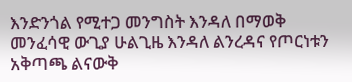እንድንጎል የሚተጋ መንግስት እንዳለ በማወቅ መንፈሳዊ ውጊያ ሁልጊዜ እንዳለ ልንረዳና የጦርነቱን አቅጣጫ ልናውቅ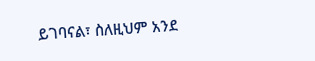ይገባናል፣ ስለዚህም አንደ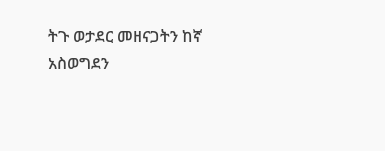ትጉ ወታደር መዘናጋትን ከኛ አስወግደን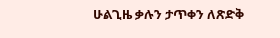ሁልጊዜ ቃሉን ታጥቀን ለጽድቅ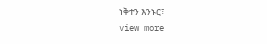ነቅተን እንኑር፣
view more